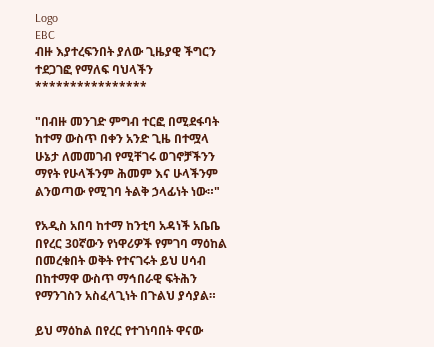Logo
EBC
ብዙ እያተረፍንበት ያለው ጊዜያዊ ችግርን ተደጋገፎ የማለፍ ባህላችን
****************

"በብዙ መንገድ ምግብ ተርፎ በሚደፋባት ከተማ ውስጥ በቀን አንድ ጊዜ በተሟላ ሁኔታ ለመመገብ የሚቸገሩ ወገኖቻችንን ማየት የሁላችንም ሕመም እና ሁላችንም ልንወጣው የሚገባ ትልቅ ኃላፊነት ነው።"

የአዲስ አበባ ከተማ ከንቲባ አዳነች አቤቤ በየረር 30ኛውን የነዋሪዎች የምገባ ማዕከል በመረቁበት ወቅት የተናገሩት ይህ ሀሳብ በከተማዋ ውስጥ ማኅበራዊ ፍትሕን የማንገስን አስፈላጊነት በጉልህ ያሳያል።

ይህ ማዕከል በየረር የተገነባበት ዋናው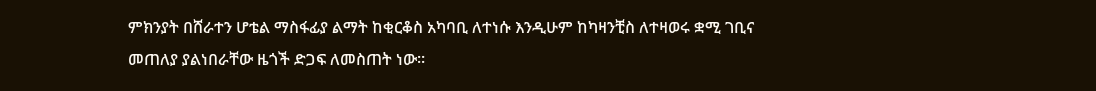ምክንያት በሸራተን ሆቴል ማስፋፊያ ልማት ከቂርቆስ አካባቢ ለተነሱ እንዲሁም ከካዛንቺስ ለተዛወሩ ቋሚ ገቢና መጠለያ ያልነበራቸው ዜጎች ድጋፍ ለመስጠት ነው።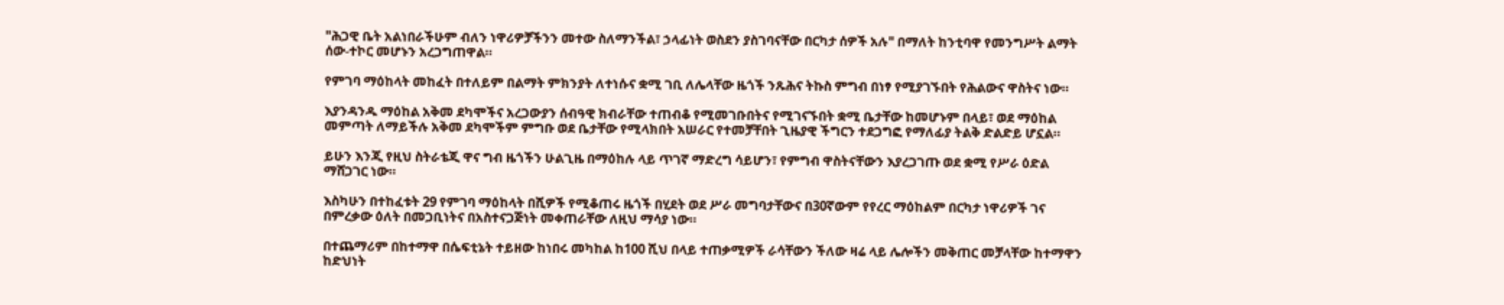"ሕጋዊ ቤት አልነበራችሁም ብለን ነዋሪዎቻችንን መተው ስለማንችል፣ ኃላፊነት ወስደን ያስገባናቸው በርካታ ሰዎች አሉ" በማለት ከንቲባዋ የመንግሥት ልማት ሰው-ተኮር መሆኑን አረጋግጠዋል።

የምገባ ማዕከላት መከፈት በተለይም በልማት ምክንያት ለተነሱና ቋሚ ገቢ ለሌላቸው ዜጎች ንጹሕና ትኩስ ምግብ በነፃ የሚያገኙበት የሕልውና ዋስትና ነው።

እያንዳንዱ ማዕከል አቅመ ደካሞችና አረጋውያን ሰብዓዊ ክብራቸው ተጠብቆ የሚመገቡበትና የሚገናኙበት ቋሚ ቤታቸው ከመሆኑም በላይ፣ ወደ ማዕከል መምጣት ለማይችሉ አቅመ ደካሞችም ምግቡ ወደ ቤታቸው የሚላክበት አሠራር የተመቻቸበት ጊዜያዊ ችግርን ተደጋግፎ የማለፊያ ትልቅ ድልድይ ሆኗል።

ይሁን እንጂ የዚህ ስትራቴጂ ዋና ግብ ዜጎችን ሁልጊዜ በማዕከሉ ላይ ጥገኛ ማድረግ ሳይሆን፣ የምግብ ዋስትናቸውን እያረጋገጡ ወደ ቋሚ የሥራ ዕድል ማሸጋገር ነው።

እስካሁን በተከፈቱት 29 የምገባ ማዕከላት በሺዎች የሚቆጠሩ ዜጎች በሂደት ወደ ሥራ መግባታቸውና በ30ኛውም የየረር ማዕከልም በርካታ ነዋሪዎች ገና በምረቃው ዕለት በመጋቢነትና በአስተናጋጅነት መቀጠራቸው ለዚህ ማሳያ ነው።

በተጨማሪም በከተማዋ በሴፍቲኔት ተይዘው ከነበሩ መካከል ከ100 ሺህ በላይ ተጠቃሚዎች ራሳቸውን ችለው ዛሬ ላይ ሌሎችን መቅጠር መቻላቸው ከተማዋን ከድህነት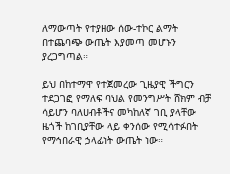ለማውጣት የተያዘው ሰው-ተኮር ልማት በተጨባጭ ውጤት እያመጣ መሆኑን ያረጋግጣል።

ይህ በከተማዋ የተጀመረው ጊዜያዊ ችግርን ተደጋገፎ የማለፍ ባህል የመንግሥት ሸክም ብቻ ሳይሆን ባለሀብቶችና መካከለኛ ገቢ ያላቸው ዜጎች ከገቢያቸው ላይ ቀንሰው የሚሳተፉበት የማኅበራዊ ኃላፊነት ውጤት ነው።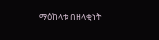ማዕከላቱ በዘላቂነት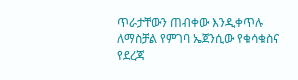ጥራታቸውን ጠብቀው እንዲቀጥሉ ለማስቻል የምገባ ኤጀንሲው የቁሳቁስና የደረጃ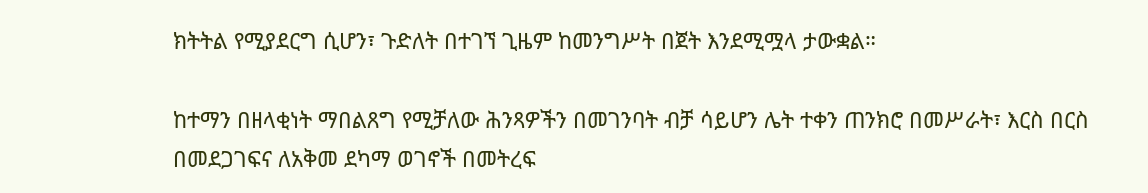ክትትል የሚያደርግ ሲሆን፣ ጉድለት በተገኘ ጊዜም ከመንግሥት በጀት እንደሚሟላ ታውቋል።

ከተማን በዘላቂነት ማበልጸግ የሚቻለው ሕንጻዎችን በመገንባት ብቻ ሳይሆን ሌት ተቀን ጠንክሮ በመሥራት፣ እርስ በርስ በመደጋገፍና ለአቅመ ደካማ ወገኖች በመትረፍ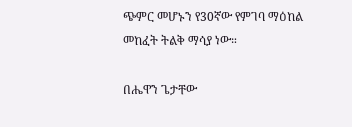ጭምር መሆኑን የ30ኛው የምገባ ማዕከል መከፈት ትልቅ ማሳያ ነው።

በሔዋን ጌታቸው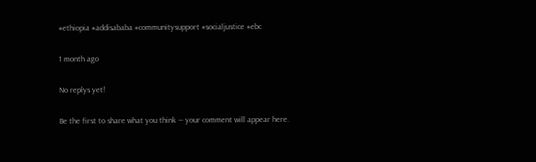#ethiopia #addisababa #communitysupport #socialjustice #ebc

1 month ago

No replys yet!

Be the first to share what you think — your comment will appear here.